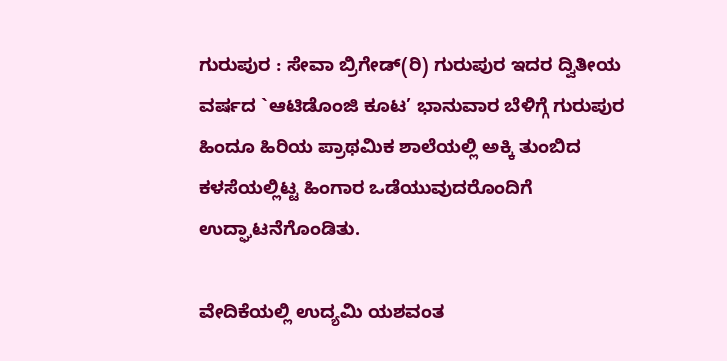ಗುರುಪುರ : ಸೇವಾ ಬ್ರಿಗೇಡ್(ರಿ) ಗುರುಪುರ ಇದರ ದ್ವಿತೀಯ ವರ್ಷದ `ಆಟಿಡೊಂಜಿ ಕೂಟ’ ಭಾನುವಾರ ಬೆಳಿಗ್ಗೆ ಗುರುಪುರ ಹಿಂದೂ ಹಿರಿಯ ಪ್ರಾಥಮಿಕ ಶಾಲೆಯಲ್ಲಿ ಅಕ್ಕಿ ತುಂಬಿದ ಕಳಸೆಯಲ್ಲಿಟ್ಟ ಹಿಂಗಾರ ಒಡೆಯುವುದರೊಂದಿಗೆ ಉದ್ಘಾಟನೆಗೊಂಡಿತು.

ವೇದಿಕೆಯಲ್ಲಿ ಉದ್ಯಮಿ ಯಶವಂತ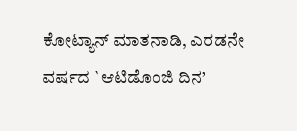ಕೋಟ್ಯಾನ್ ಮಾತನಾಡಿ, ಎರಡನೇ ವರ್ಷದ `ಆಟಿಡೊಂಜಿ ದಿನ’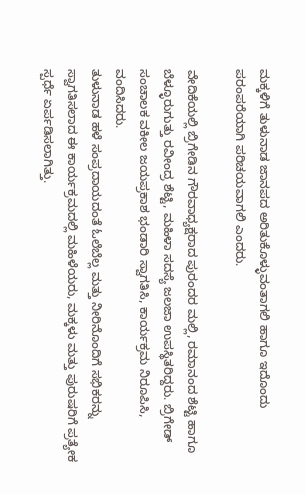ಮಕ್ಕಳಿಗೆ ತುಳುನಾಡ ಜಾನಪದ ಅರಿತುಕೊಳ್ಳುವಂತಾಗಲಿ ಹಾಗೂ ಇದೊಂದು ಪರಂಪರೆಯಾಗಿ ಪರಿಚಯವಾಗಲಿ ಎಂದರು.

ವೇದಿಕೆಯಲ್ಲಿ ಬ್ರಿಗೇಡಿನ ಗೌರವಾಧ್ಯಕ್ಷರಾದ ಪುರಂದರ ಮಲ್ಲಿ, ರಮಾನಂದ ಶೆಟ್ಟಿ ಹಾಗೂ ಬೆಳ್ಳೂರುಗುತ್ತು ರವೀಂದ್ರ ಶೆಟ್ಟಿ, ಮಹಿಳಾ ಸದಸ್ಯೆ ಜಲಜಾ ಉಪಸ್ಥಿತರಿದ್ದರು. ಬ್ರಿಗೇಡ್ ಸಂಚಾಲಕ ವಕೀಲ ಜಯಪ್ರಕಾಶ ಭಂಡಾರಿ ಸ್ವಾಗತಿಸಿ, ಕಾರ್ಯಕ್ರಮ ನಿರೂಪಿಸಿ, ವಂದಿಸಿದರು.
ತುಳುನಾಡ ಹಳೆ ಸಂಪ್ರದಾಯದಂತೆ ಓಲೆಬೆಲ್ಲ ಮತ್ತು ನೀರಿನೊಂದಿಗೆ ಸಭಿಕರನ್ನು ಸ್ವಾಗತಿಸಲಾದ ಈ ಕಾರ್ಯಕ್ರಮದಲ್ಲಿ ಮಹಿಳೆಯರು, ಮಕ್ಕಳು ಮತ್ತು ಪುರುಷರಿಗೆ ಪ್ರತ್ಯೇಕ ಸ್ಪರ್ಧೆ ಏರ್ಪಡಿಸಲಾಗಿತ್ತು.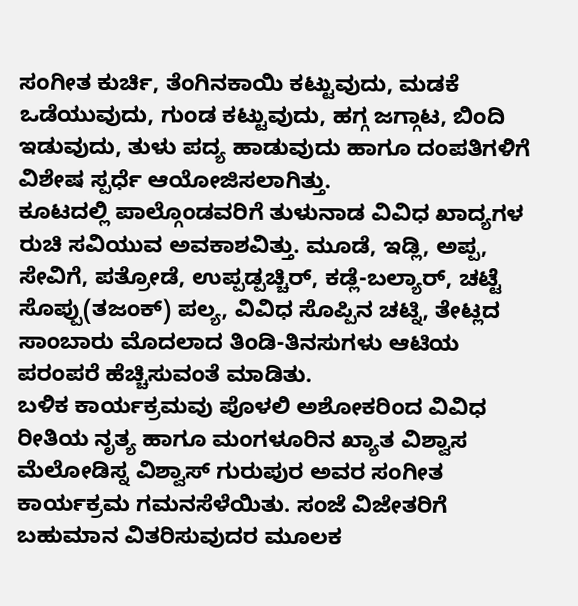ಸಂಗೀತ ಕುರ್ಚಿ, ತೆಂಗಿನಕಾಯಿ ಕಟ್ಟುವುದು, ಮಡಕೆ ಒಡೆಯುವುದು, ಗುಂಡ ಕಟ್ಟುವುದು, ಹಗ್ಗ ಜಗ್ಗಾಟ, ಬಿಂದಿ ಇಡುವುದು, ತುಳು ಪದ್ಯ ಹಾಡುವುದು ಹಾಗೂ ದಂಪತಿಗಳಿಗೆ ವಿಶೇಷ ಸ್ಪರ್ಧೆ ಆಯೋಜಿಸಲಾಗಿತ್ತು.
ಕೂಟದಲ್ಲಿ ಪಾಲ್ಗೊಂಡವರಿಗೆ ತುಳುನಾಡ ವಿವಿಧ ಖಾದ್ಯಗಳ ರುಚಿ ಸವಿಯುವ ಅವಕಾಶವಿತ್ತು. ಮೂಡೆ, ಇಡ್ಲಿ, ಅಪ್ಪ, ಸೇವಿಗೆ, ಪತ್ರೋಡೆ, ಉಪ್ಪಡ್ಪಚ್ಚಿರ್, ಕಡ್ಲೆ-ಬಲ್ಯಾರ್, ಚಟ್ಟೆ ಸೊಪ್ಪು(ತಜಂಕ್) ಪಲ್ಯ, ವಿವಿಧ ಸೊಪ್ಪಿನ ಚಟ್ನಿ, ತೇಟ್ಲದ ಸಾಂಬಾರು ಮೊದಲಾದ ತಿಂಡಿ-ತಿನಸುಗಳು ಆಟಿಯ ಪರಂಪರೆ ಹೆಚ್ಚಿಸುವಂತೆ ಮಾಡಿತು.
ಬಳಿಕ ಕಾರ್ಯಕ್ರಮವು ಪೊಳಲಿ ಅಶೋಕರಿಂದ ವಿವಿಧ ರೀತಿಯ ನೃತ್ಯ ಹಾಗೂ ಮಂಗಳೂರಿನ ಖ್ಯಾತ ವಿಶ್ವಾಸ ಮೆಲೋಡಿಸ್ನ ವಿಶ್ವಾಸ್ ಗುರುಪುರ ಅವರ ಸಂಗೀತ ಕಾರ್ಯಕ್ರಮ ಗಮನಸೆಳೆಯಿತು. ಸಂಜೆ ವಿಜೇತರಿಗೆ ಬಹುಮಾನ ವಿತರಿಸುವುದರ ಮೂಲಕ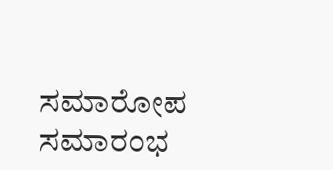ಸಮಾರೋಪ ಸಮಾರಂಭ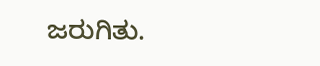ಜರುಗಿತು.